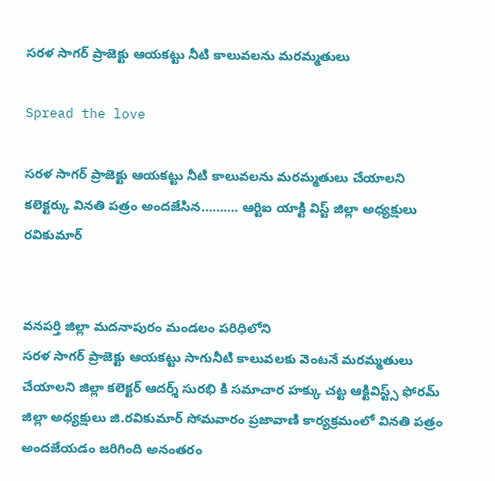సరళ సాగర్ ప్రాజెక్టు ఆయకట్టు నీటి కాలువలను మరమ్మతులు

Spread the love

సరళ సాగర్ ప్రాజెక్టు ఆయకట్టు నీటి కాలువలను మరమ్మతులు చేయాలని కలెక్టర్కు వినతి పత్రం అందజేసిన………. ఆర్టిఐ యాక్టి విస్ట్ జిల్లా అధ్యక్షులు రవికుమార్


వనపర్తి జిల్లా మదనాపురం మండలం పరిధిలోని
సరళ సాగర్ ప్రాజెక్టు ఆయకట్టు సాగునీటి కాలువలకు వెంటనే మరమ్మతులు చేయాలని జిల్లా కలెక్టర్ ఆదర్శ్ సురభి కి సమాచార హక్కు చట్ట ఆక్టివిస్ట్స్ ఫోరమ్ జిల్లా అధ్యక్షులు జి.రవికుమార్ సోమవారం ప్రజావాణి కార్యక్రమంలో వినతి పత్రం అందజేయడం జరిగింది అనంతరం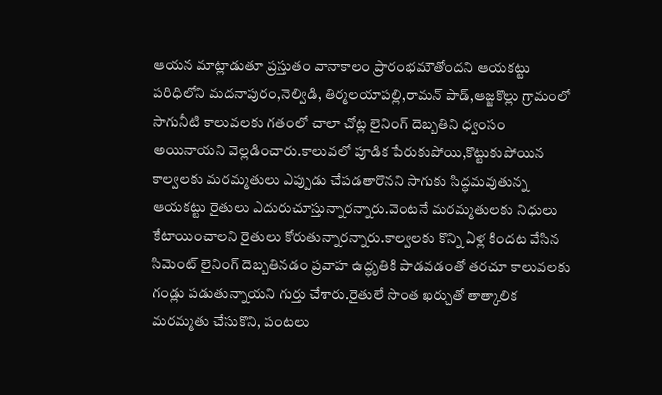ఆయన మాట్లాడుతూ ప్రస్తుతం వానాకాలం ప్రారంభమౌతోందని ఆయకట్టు పరిధిలోని మదనాపురం,నెల్విడి, తిర్మలయాపల్లి,రామన్ పాడ్,ఆజ్జకొల్లు గ్రామంలో సాగునీటి కాలువలకు గతంలో చాలా చోట్ల లైనింగ్ దెబ్బతిని ధ్వంసం అయినాయని వెల్లడించారు.కాలువలో పూడిక పేరుకుపోయి,కొట్టుకుపోయిన కాల్వలకు మరమ్మతులు ఎప్పుడు చేపడతారొనని సాగుకు సిద్ధమవుతున్న ఆయకట్టు రైతులు ఎదురుచూస్తున్నారన్నారు.వెంటనే మరమ్మతులకు నిధులు కేటాయించాలని రైతులు కోరుతున్నారన్నారు.కాల్వలకు కొన్ని ఏళ్ల కిందట వేసిన సిమెంట్‌ లైనింగ్‌ దెబ్బతినడం ప్రవాహ ఉద్ధృతికి పాడవడంతో తరచూ కాలువలకు గండ్లు పడుతున్నాయని గుర్తు చేశారు.రైతులే సొంత ఖర్చుతో తాత్కాలిక మరమ్మతు చేసుకొని, పంటలు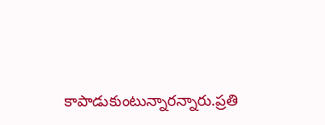కాపాడుకుంటున్నారన్నారు.ప్రతి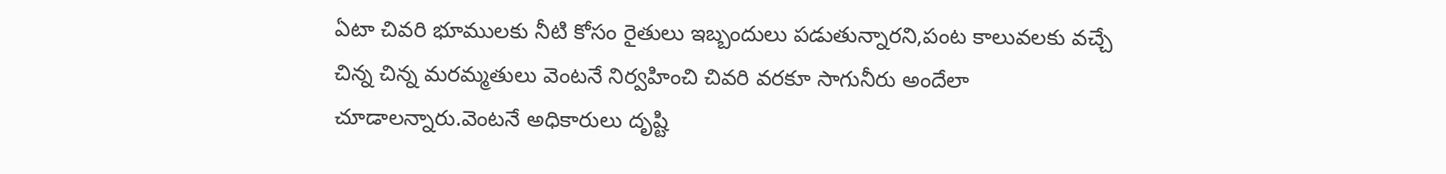ఏటా చివరి భూములకు నీటి కోసం రైతులు ఇబ్బందులు పడుతున్నారని,పంట కాలువలకు వచ్చే చిన్న చిన్న మరమ్మతులు వెంటనే నిర్వహించి చివరి వరకూ సాగునీరు అందేలా చూడాలన్నారు.వెంటనే అధికారులు దృష్టి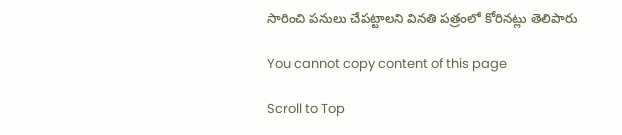సారించి పనులు చేపట్టాలని వినతి పత్రంలో కోరినట్లు తెలిపారు

You cannot copy content of this page

Scroll to Top